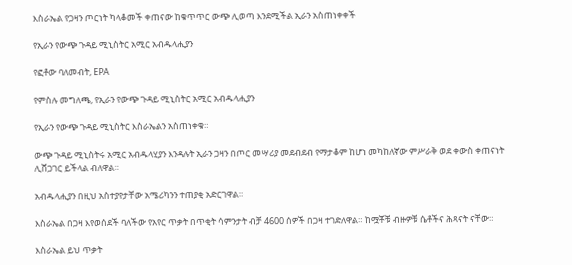እስራኤል የጋዛን ጦርነት ካላቆመች ቀጠናው ከቁጥጥር ውጭ ሊወጣ እንደሚችል ኢራን አስጠነቀቀች

የኢራን የውጭ ጉዳይ ሚኒስትር አሚር አብዱላሒያን

የፎቶው ባለመብት, EPA

የምስሉ መግለጫ, የኢራን የውጭ ጉዳይ ሚኒስትር አሚር አብዱላሒያን

የኢራን የውጭ ጉዳይ ሚኒስትር እስራኤልን አስጠነቀቁ።

ውጭ ጉዳይ ሚኒስትሩ አሚር አብዱላሂያን እንዳሉት ኢራን ጋዛን በጦር መሣሪያ መደብደብ የማታቆም ከሆነ መካከለኛው ምሥራቅ ወደ ቀውስ ቀጠናነት ሊሸጋገር ይችላል ብለዋል።

አብዱላሒያን በዚህ አስተያየታቸው አሜሪካንን ተጠያቂ አድርገዋል።

እስራኤል በጋዛ እየወሰደች ባለችው የአየር ጥቃት በጥቂት ሳምንታት ብቻ 4600 ሰዎች በጋዛ ተገድለዋል። ከሟቾቹ ብዙዎቹ ሴቶችና ሕጻናት ናቸው።

እስራኤል ይህ ጥቃት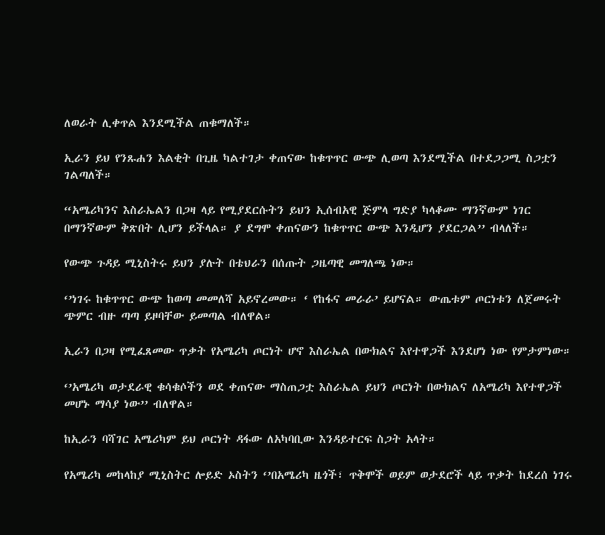ለወራት ሊቀጥል እንደሚችል ጠቁማለች።

ኢራን ይህ የንጹሐን እልቂት በጊዜ ካልተገታ ቀጠናው ከቁጥጥር ውጭ ሊወጣ እንደሚችል በተደጋጋሚ ስጋቷን ገልጣለች።

“አሜሪካንና እስራኤልን በጋዛ ላይ የሚያደርሱትን ይህን ኢሰብአዊ ጅምላ ግድያ ካላቆሙ ማንኛውም ነገር በማንኛውም ቅጽበት ሊሆን ይችላል። ያ ደግሞ ቀጠናውን ከቁጥጥር ውጭ እንዲሆን ያደርጋል’’ ብላለች።

የውጭ ጉዳይ ሚኒስትሩ ይህን ያሉት በቴህራን በሰጡት ጋዜጣዊ መግለጫ ነው።

‘’ነገሩ ከቁጥጥር ውጭ ከወጣ መመለሻ አይኖረመው። ‘ የከፋና መራራ’ ይሆናል። ውጤቱም ጦርነቱን ለጀመሩት ጭምር ብዙ ጣጣ ይዞባቸው ይመጣል ብለዋል።

ኢራን በጋዛ የሚፈጸመው ጥቃት የአሜሪካ ጦርነት ሆኖ እስራኤል በውክልና እየተዋጋች እንደሆነ ነው የምታምነው።

‘’አሜሪካ ወታደራዊ ቁሳቁሶችን ወደ ቀጠናው ማስጠጋቷ እስራኤል ይህን ጦርነት በውክልና ለአሜሪካ እየተዋጋች መሆኑ ማሳያ ነው’’ ብለዋል።

ከኢራን ባሻገር አሜሪካም ይህ ጦርነት ዳፋው ለአካባቢው እንዳይተርፍ ስጋት አላት።

የአሜሪካ መከላከያ ሚኒስትር ሎይድ ኦስትን ‘’በአሜሪካ ዜጎች፣ ጥቅሞች ወይም ወታደሮች ላይ ጥቃት ከደረሰ ነገሩ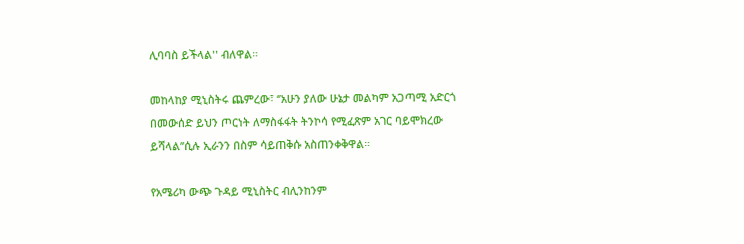ሊባባስ ይችላል'' ብለዋል።

መከላከያ ሚኒስትሩ ጨምረው፣ ‘’አሁን ያለው ሁኔታ መልካም አጋጣሚ አድርጎ በመውሰድ ይህን ጦርነት ለማስፋፋት ትንኮሳ የሚፈጽም አገር ባይሞክረው ይሻላል’’ሲሉ ኢራንን በስም ሳይጠቅሱ አስጠንቀቅዋል።

የአሜሪካ ውጭ ጉዳይ ሚኒስትር ብሊንከንም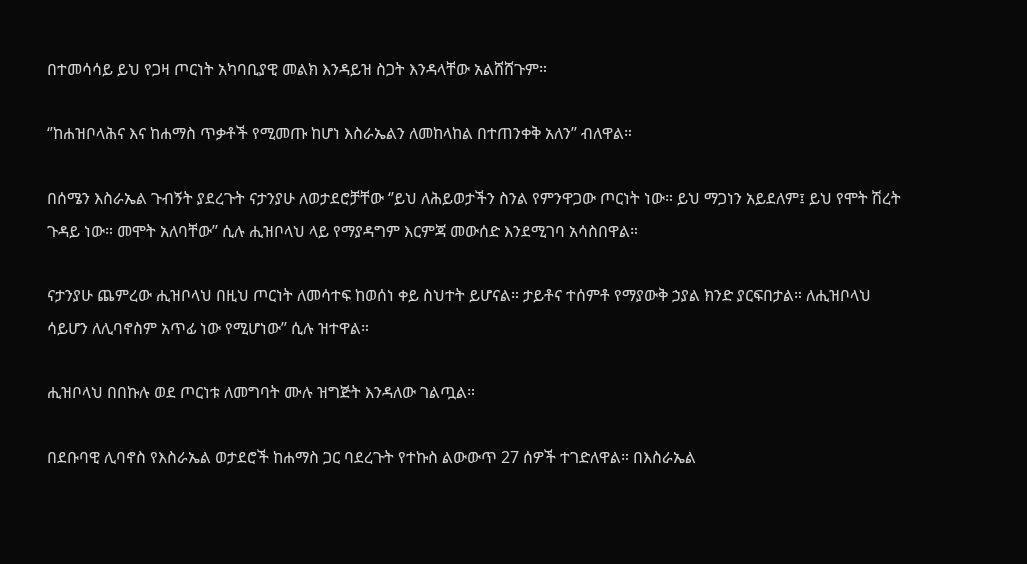በተመሳሳይ ይህ የጋዛ ጦርነት አካባቢያዊ መልክ እንዳይዝ ስጋት እንዳላቸው አልሸሸጉም።

‘’ከሐዝቦላሕና እና ከሐማስ ጥቃቶች የሚመጡ ከሆነ እስራኤልን ለመከላከል በተጠንቀቅ አለን’’ ብለዋል።

በሰሜን እስራኤል ጉብኝት ያደረጉት ናታንያሁ ለወታደሮቻቸው ‘’ይህ ለሕይወታችን ስንል የምንዋጋው ጦርነት ነው። ይህ ማጋነን አይደለም፤ ይህ የሞት ሽረት ጉዳይ ነው። መሞት አለባቸው’’ ሲሉ ሒዝቦላህ ላይ የማያዳግም እርምጃ መውሰድ እንደሚገባ አሳስበዋል።

ናታንያሁ ጨምረው ሒዝቦላህ በዚህ ጦርነት ለመሳተፍ ከወሰነ ቀይ ስህተት ይሆናል። ታይቶና ተሰምቶ የማያውቅ ኃያል ክንድ ያርፍበታል። ለሒዝቦላህ ሳይሆን ለሊባኖስም አጥፊ ነው የሚሆነው’’ ሲሉ ዝተዋል።

ሒዝቦላህ በበኩሉ ወደ ጦርነቱ ለመግባት ሙሉ ዝግጅት እንዳለው ገልጧል።

በደቡባዊ ሊባኖስ የእስራኤል ወታደሮች ከሐማስ ጋር ባደረጉት የተኩስ ልውውጥ 27 ሰዎች ተገድለዋል። በእስራኤል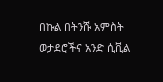በኩል በትንሹ አምስት ወታደሮችና አንድ ሲቪል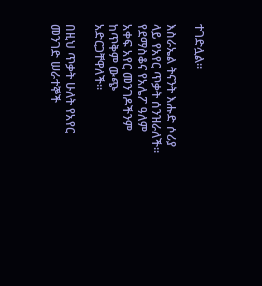ተገድሏል።

እስራኤል ትናንት እሑድ ሶሪያ ላይ የአየር ጥቃት ሰንዝራለች። የደማስቆና የአሌፖ ዓለም አቀፍ አየር መንገዶችንም ከጥቅም ውጭ አድርጋቸዋለች።

በዚህ ጥቃት ሁለት የአየር መንገድ ሠራተኞች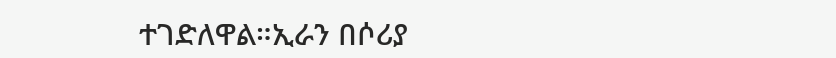ተገድለዋል።ኢራን በሶሪያ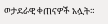ወታደራዊ ቀጠናዎች አሏት።